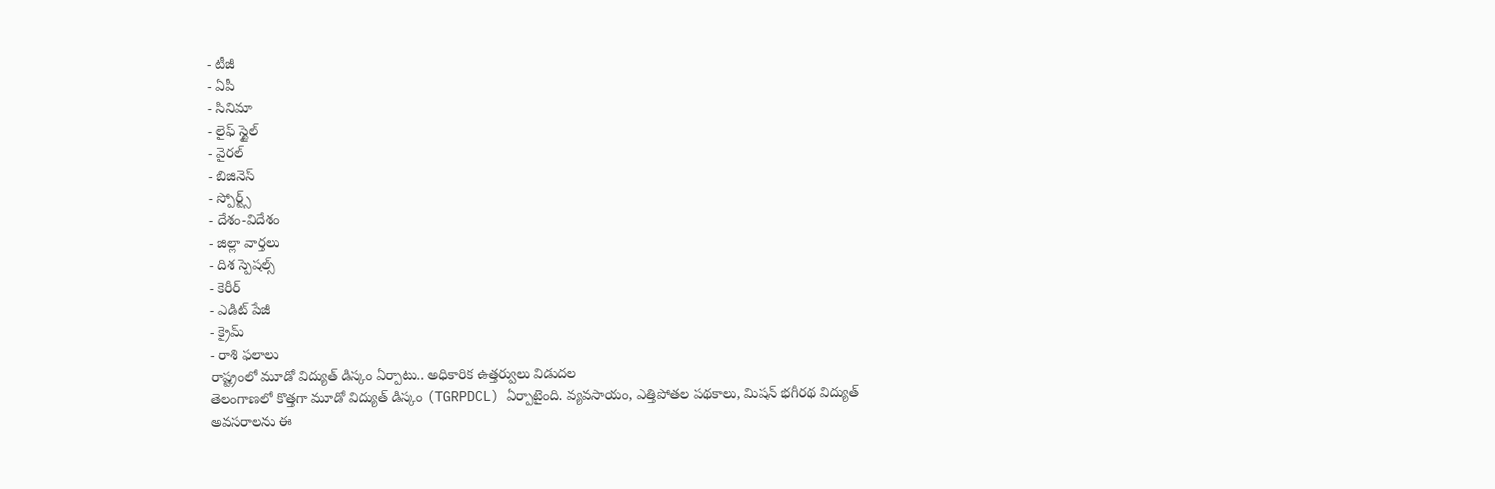- టీజీ
- ఏపీ
- సినిమా
- లైఫ్ స్టైల్
- వైరల్
- బిజినెస్
- స్పోర్ట్స్
- దేశం-విదేశం
- జిల్లా వార్తలు
- దిశ స్పెషల్స్
- కెరీర్
- ఎడిట్ పేజీ
- క్రైమ్
- రాశి ఫలాలు
రాష్ట్రంలో మూడో విద్యుత్ డిస్కం ఏర్పాటు.. అధికారిక ఉత్తర్వులు విడుదల
తెలంగాణలో కొత్తగా మూడో విద్యుత్ డిస్కం (TGRPDCL) ఏర్పాటైంది. వ్యవసాయం, ఎత్తిపోతల పథకాలు, మిషన్ భగీరథ విద్యుత్ అవసరాలను ఈ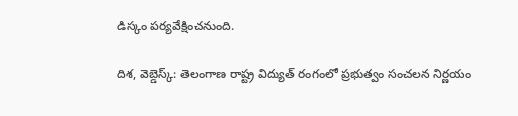డిస్కం పర్యవేక్షించనుంది.

దిశ, వెబ్డెస్క్: తెలంగాణ రాష్ట్ర విద్యుత్ రంగంలో ప్రభుత్వం సంచలన నిర్ణయం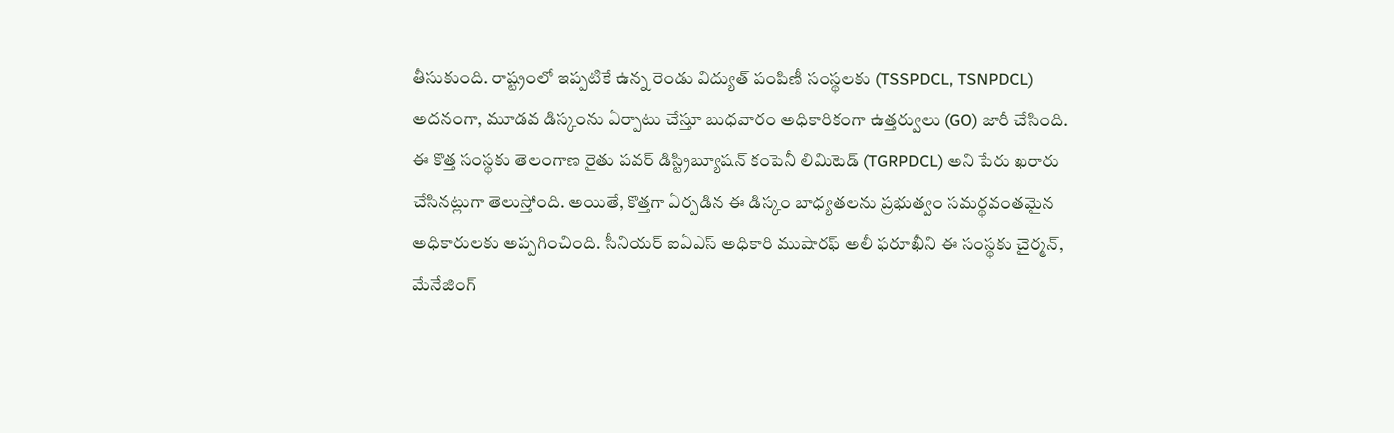తీసుకుంది. రాష్ట్రంలో ఇప్పటికే ఉన్న రెండు విద్యుత్ పంపిణీ సంస్థలకు (TSSPDCL, TSNPDCL) అదనంగా, మూడవ డిస్కంను ఏర్పాటు చేస్తూ బుధవారం అధికారికంగా ఉత్తర్వులు (GO) జారీ చేసింది. ఈ కొత్త సంస్థకు తెలంగాణ రైతు పవర్ డిస్ట్రిబ్యూషన్ కంపెనీ లిమిటెడ్ (TGRPDCL) అని పేరు ఖరారు చేసినట్లుగా తెలుస్తోంది. అయితే, కొత్తగా ఏర్పడిన ఈ డిస్కం బాధ్యతలను ప్రభుత్వం సమర్థవంతమైన అధికారులకు అప్పగించింది. సీనియర్ ఐఏఎస్ అధికారి ముషారఫ్ అలీ ఫరూఖీని ఈ సంస్థకు చైర్మన్, మేనేజింగ్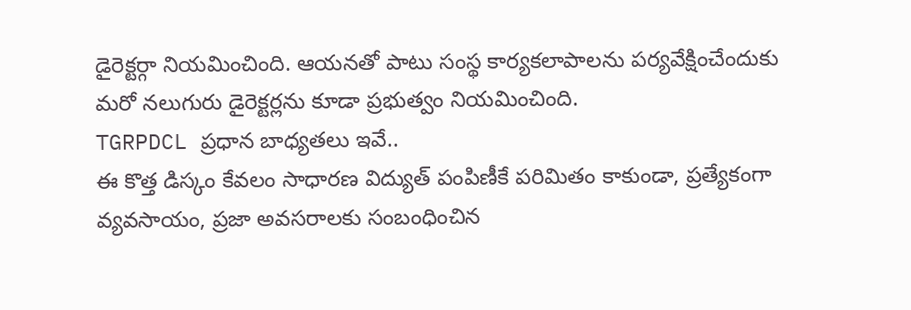డైరెక్టర్గా నియమించింది. ఆయనతో పాటు సంస్థ కార్యకలాపాలను పర్యవేక్షించేందుకు మరో నలుగురు డైరెక్టర్లను కూడా ప్రభుత్వం నియమించింది.
TGRPDCL ప్రధాన బాధ్యతలు ఇవే..
ఈ కొత్త డిస్కం కేవలం సాధారణ విద్యుత్ పంపిణీకే పరిమితం కాకుండా, ప్రత్యేకంగా వ్యవసాయం, ప్రజా అవసరాలకు సంబంధించిన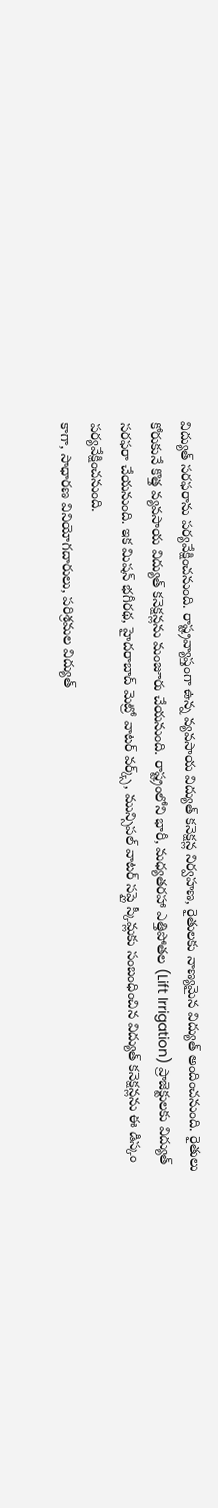విద్యుత్ సరఫరాను పర్యవేక్షించనుంది. రాష్ట్రవ్యాప్తంగా ఉన్న వ్యవసాయ విద్యుత్ కనెక్షన్ల నిర్వహణ, రైతులకు నాణ్యమైన విద్యుత్ అందించనుంది. రైతులు కోరుకునే కొత్త వ్యవసాయ విద్యుత్ కనెక్షన్లను మంజూరు చేయనుంది. రాష్ట్రంలోని భారీ, మధ్యతరహా ఎత్తిపోతల (Lift Irrigation) ప్రాజెక్టులకు విద్యుత్ సరఫరా చేయనుంది. ఇక మిషన్ భగీరథ, హైదరాబాద్ మెట్రో వాటర్ వర్క్స్, మున్సిపల్ వాటర్ సప్లై స్కీమ్లకు సంబంధించిన విద్యుత్ కనెక్షన్లను ఈ డిస్కం పర్యవేక్షించనుంది.
కాగా, సాధారణ వినియోగదారులు, పరిశ్రమల విద్యుత్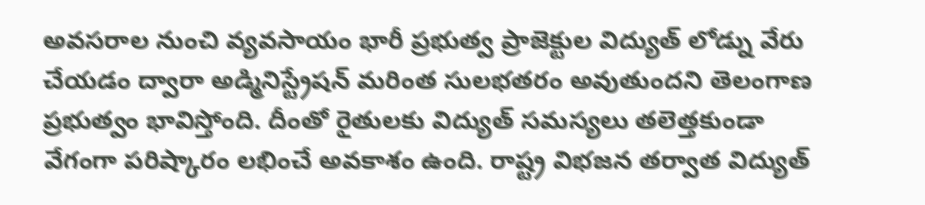అవసరాల నుంచి వ్యవసాయం భారీ ప్రభుత్వ ప్రాజెక్టుల విద్యుత్ లోడ్ను వేరు చేయడం ద్వారా అడ్మినిస్ట్రేషన్ మరింత సులభతరం అవుతుందని తెలంగాణ ప్రభుత్వం భావిస్తోంది. దీంతో రైతులకు విద్యుత్ సమస్యలు తలెత్తకుండా వేగంగా పరిష్కారం లభించే అవకాశం ఉంది. రాష్ట్ర విభజన తర్వాత విద్యుత్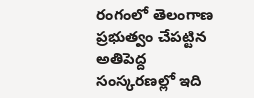రంగంలో తెలంగాణ ప్రభుత్వం చేపట్టిన అతిపెద్ద సంస్కరణల్లో ఇది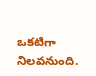ఒకటిగా నిలవనుంది.